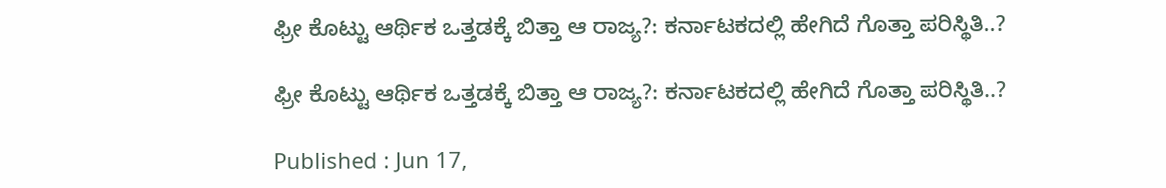ಫ್ರೀ ಕೊಟ್ಟು ಆರ್ಥಿಕ ಒತ್ತಡಕ್ಕೆ ಬಿತ್ತಾ ಆ ರಾಜ್ಯ?: ಕರ್ನಾಟಕದಲ್ಲಿ ಹೇಗಿದೆ ಗೊತ್ತಾ ಪರಿಸ್ಥಿತಿ..?

ಫ್ರೀ ಕೊಟ್ಟು ಆರ್ಥಿಕ ಒತ್ತಡಕ್ಕೆ ಬಿತ್ತಾ ಆ ರಾಜ್ಯ?: ಕರ್ನಾಟಕದಲ್ಲಿ ಹೇಗಿದೆ ಗೊತ್ತಾ ಪರಿಸ್ಥಿತಿ..?

Published : Jun 17,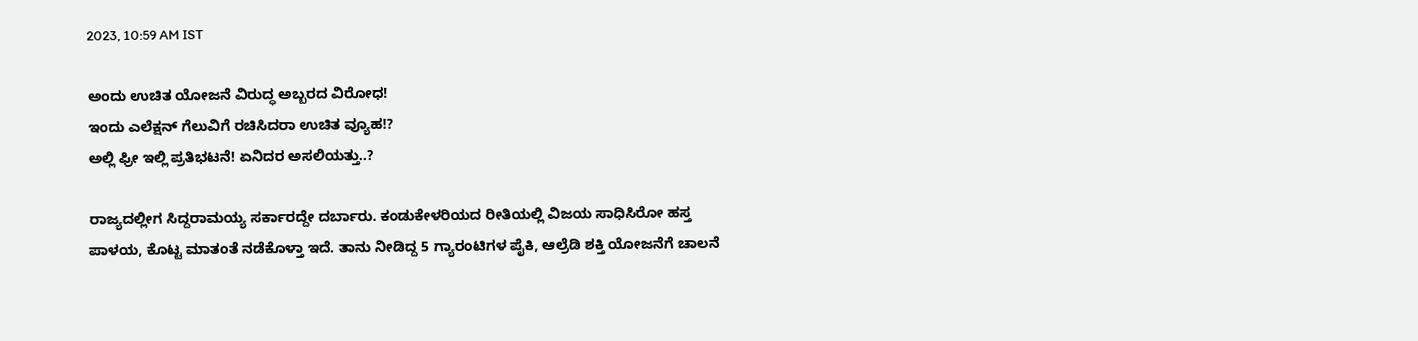2023, 10:59 AM IST

ಅಂದು ಉಚಿತ ಯೋಜನೆ ವಿರುದ್ಧ ಅಬ್ಬರದ ವಿರೋಧ!
ಇಂದು ಎಲೆಕ್ಷನ್ ಗೆಲುವಿಗೆ ರಚಿಸಿದರಾ ಉಚಿತ ವ್ಯೂಹ!?
ಅಲ್ಲಿ ಫ್ರೀ ಇಲ್ಲಿ ಪ್ರತಿಭಟನೆ! ಏನಿದರ ಅಸಲಿಯತ್ತು..?

ರಾಜ್ಯದಲ್ಲೀಗ ಸಿದ್ದರಾಮಯ್ಯ ಸರ್ಕಾರದ್ದೇ ದರ್ಬಾರು. ಕಂಡುಕೇಳರಿಯದ ರೀತಿಯಲ್ಲಿ ವಿಜಯ ಸಾಧಿಸಿರೋ ಹಸ್ತ ಪಾಳಯ, ಕೊಟ್ಟ ಮಾತಂತೆ ನಡೆಕೊಳ್ತಾ ಇದೆ. ತಾನು ನೀಡಿದ್ದ 5 ಗ್ಯಾರಂಟಿಗಳ ಪೈಕಿ, ಆಲ್ರೆಡಿ ಶಕ್ತಿ ಯೋಜನೆಗೆ ಚಾಲನೆ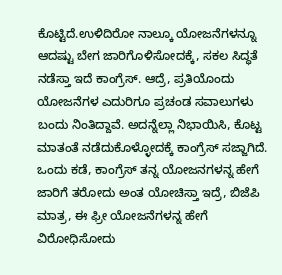ಕೊಟ್ಟಿದೆ.ಉಳಿದಿರೋ ನಾಲ್ಕೂ ಯೋಜನೆಗಳನ್ನೂ ಆದಷ್ಟು ಬೇಗ ಜಾರಿಗೊಳಿಸೋದಕ್ಕೆ, ಸಕಲ ಸಿದ್ಧತೆ ನಡೆಸ್ತಾ ಇದೆ ಕಾಂಗ್ರೆಸ್. ಆದ್ರೆ, ಪ್ರತಿಯೊಂದು ಯೋಜನೆಗಳ ಎದುರಿಗೂ ಪ್ರಚಂಡ ಸವಾಲುಗಳು ಬಂದು ನಿಂತಿದ್ದಾವೆ. ಅದನ್ನೆಲ್ಲಾ ನಿಭಾಯಿಸಿ, ಕೊಟ್ಟ ಮಾತಂತೆ ನಡೆದುಕೊಳ್ಳೋದಕ್ಕೆ ಕಾಂಗ್ರೆಸ್ ಸಜ್ಜಾಗಿದೆ. ಒಂದು ಕಡೆ, ಕಾಂಗ್ರೆಸ್ ತನ್ನ ಯೋಜನಗಳನ್ನ ಹೇಗೆ ಜಾರಿಗೆ ತರೋದು ಅಂತ ಯೋಚಿಸ್ತಾ ಇದ್ರೆ, ಬಿಜೆಪಿ ಮಾತ್ರ, ಈ ಫ್ರೀ ಯೋಜನೆಗಳನ್ನ ಹೇಗೆ ವಿರೋಧಿಸೋದು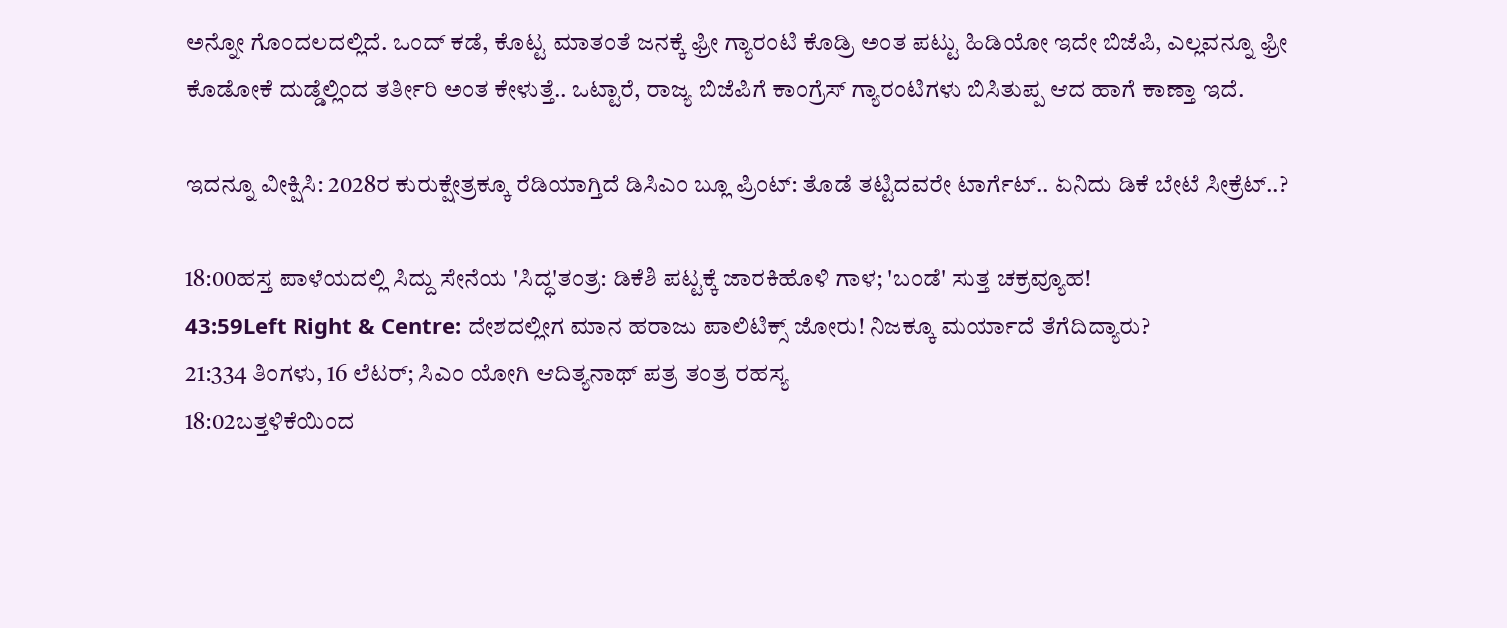ಅನ್ನೋ ಗೊಂದಲದಲ್ಲಿದೆ. ಒಂದ್ ಕಡೆ, ಕೊಟ್ಟ ಮಾತಂತೆ ಜನಕ್ಕೆ ಫ್ರೀ ಗ್ಯಾರಂಟಿ ಕೊಡ್ರಿ ಅಂತ ಪಟ್ಟು ಹಿಡಿಯೋ ಇದೇ ಬಿಜೆಪಿ, ಎಲ್ಲವನ್ನೂ ಫ್ರೀ ಕೊಡೋಕೆ ದುಡ್ಡೆಲ್ಲಿಂದ ತರ್ತೀರಿ ಅಂತ ಕೇಳುತ್ತೆ.. ಒಟ್ಟಾರೆ, ರಾಜ್ಯ ಬಿಜೆಪಿಗೆ ಕಾಂಗ್ರೆಸ್ ಗ್ಯಾರಂಟಿಗಳು ಬಿಸಿತುಪ್ಪ ಆದ ಹಾಗೆ ಕಾಣ್ತಾ ಇದೆ.

ಇದನ್ನೂ ವೀಕ್ಷಿಸಿ: 2028ರ ಕುರುಕ್ಷೇತ್ರಕ್ಕೂ ರೆಡಿಯಾಗ್ತಿದೆ ಡಿಸಿಎಂ ಬ್ಲೂ ಪ್ರಿಂಟ್: ತೊಡೆ ತಟ್ಟಿದವರೇ ಟಾರ್ಗೆಟ್.. ಏನಿದು ಡಿಕೆ ಬೇಟೆ ಸೀಕ್ರೆಟ್..?

18:00ಹಸ್ತ ಪಾಳೆಯದಲ್ಲಿ ಸಿದ್ದು ಸೇನೆಯ 'ಸಿದ್ಧ'ತಂತ್ರ: ಡಿಕೆಶಿ ಪಟ್ಟಕ್ಕೆ ಜಾರಕಿಹೊಳಿ ಗಾಳ; 'ಬಂಡೆ' ಸುತ್ತ ಚಕ್ರವ್ಯೂಹ!
43:59Left Right & Centre: ದೇಶದಲ್ಲೀಗ ಮಾನ ಹರಾಜು ಪಾಲಿಟಿಕ್ಸ್ ಜೋರು! ನಿಜಕ್ಕೂ ಮರ್ಯಾದೆ ತೆಗೆದಿದ್ಯಾರು?
21:334 ತಿಂಗಳು, 16 ಲೆಟರ್; ಸಿಎಂ ಯೋಗಿ ಆದಿತ್ಯನಾಥ್ ಪತ್ರ ತಂತ್ರ ರಹಸ್ಯ
18:02ಬತ್ತಳಿಕೆಯಿಂದ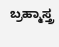ಬ್ರಹ್ಮಾಸ್ತ್ರ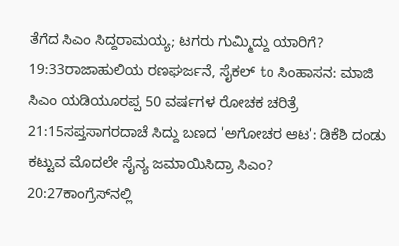ತೆಗೆದ ಸಿಎಂ ಸಿದ್ದರಾಮಯ್ಯ; ಟಗರು ಗುಮ್ಮಿದ್ದು ಯಾರಿಗೆ?
19:33ರಾಜಾಹುಲಿಯ ರಣಘರ್ಜನೆ, ಸೈಕಲ್ to ಸಿಂಹಾಸನ: ಮಾಜಿ ಸಿಎಂ ಯಡಿಯೂರಪ್ಪ 50 ವರ್ಷಗಳ ರೋಚಕ ಚರಿತ್ರೆ
21:15ಸಪ್ತಸಾಗರದಾಚೆ ಸಿದ್ದು ಬಣದ 'ಅಗೋಚರ ಆಟ': ಡಿಕೆಶಿ ದಂಡು ಕಟ್ಟುವ ಮೊದಲೇ ಸೈನ್ಯ ಜಮಾಯಿಸಿದ್ರಾ ಸಿಎಂ?
20:27ಕಾಂಗ್ರೆಸ್‌ನಲ್ಲಿ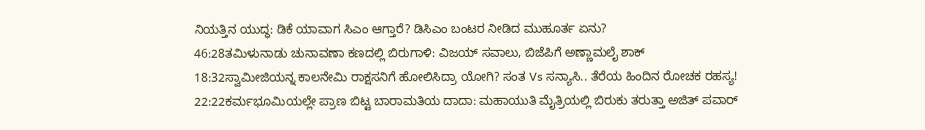ನಿಯತ್ತಿನ ಯುದ್ಧ: ಡಿಕೆ ಯಾವಾಗ ಸಿಎಂ ಆಗ್ತಾರೆ? ಡಿಸಿಎಂ ಬಂಟರ ನೀಡಿದ ಮುಹೂರ್ತ ಏನು?
46:28ತಮಿಳುನಾಡು ಚುನಾವಣಾ ಕಣದಲ್ಲಿ ಬಿರುಗಾಳಿ: ವಿಜಯ್ ಸವಾಲು, ಬಿಜೆಪಿಗೆ ಅಣ್ಣಾಮಲೈ ಶಾಕ್
18:32ಸ್ವಾಮೀಜಿಯನ್ನ ಕಾಲನೇಮಿ ರಾಕ್ಷಸನಿಗೆ ಹೋಲಿಸಿದ್ರಾ ಯೋಗಿ? ಸಂತ Vs ಸನ್ಯಾಸಿ.. ತೆರೆಯ ಹಿಂದಿನ ರೋಚಕ ರಹಸ್ಯ!
22:22ಕರ್ಮಭೂಮಿಯಲ್ಲೇ ಪ್ರಾಣ ಬಿಟ್ಟ ಬಾರಾಮತಿಯ ದಾದಾ: ಮಹಾಯುತಿ ಮೈತ್ರಿಯಲ್ಲಿ ಬಿರುಕು ತರುತ್ತಾ ಅಜಿತ್ ಪವಾರ್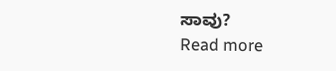ಸಾವು?
Read more